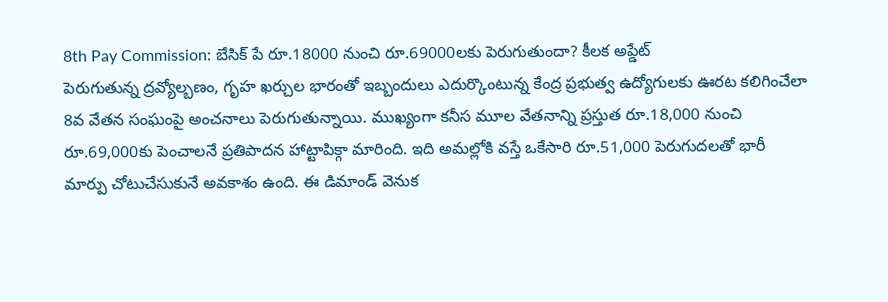8th Pay Commission: బేసిక్ పే రూ.18000 నుంచి రూ.69000లకు పెరుగుతుందా? కీలక అప్డేట్
పెరుగుతున్న ద్రవ్యోల్బణం, గృహ ఖర్చుల భారంతో ఇబ్బందులు ఎదుర్కొంటున్న కేంద్ర ప్రభుత్వ ఉద్యోగులకు ఊరట కలిగించేలా 8వ వేతన సంఘంపై అంచనాలు పెరుగుతున్నాయి. ముఖ్యంగా కనీస మూల వేతనాన్ని ప్రస్తుత రూ.18,000 నుంచి రూ.69,000కు పెంచాలనే ప్రతిపాదన హాట్టాపిక్గా మారింది. ఇది అమల్లోకి వస్తే ఒకేసారి రూ.51,000 పెరుగుదలతో భారీ మార్పు చోటుచేసుకునే అవకాశం ఉంది. ఈ డిమాండ్ వెనుక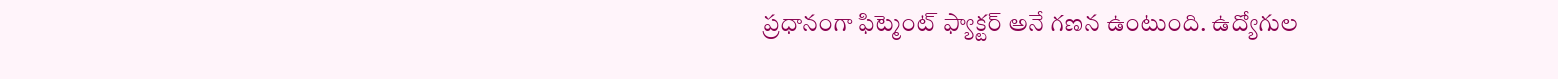ప్రధానంగా ఫిట్మెంట్ ఫ్యాక్టర్ అనే గణన ఉంటుంది. ఉద్యోగుల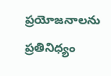ప్రయోజనాలను ప్రతినిధ్యం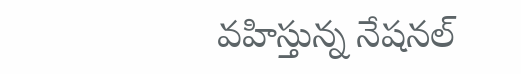వహిస్తున్న నేషనల్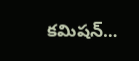కమిషన్…